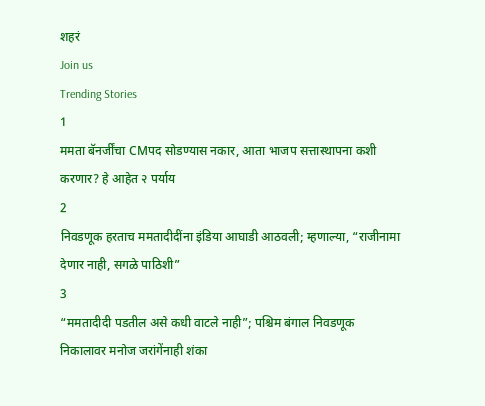शहरं
Join us
Trending Stories
1
ममता बॅनर्जींचा CMपद सोडण्यास नकार, आता भाजप सत्तास्थापना कशी करणार? हे आहेत २ पर्याय
2
निवडणूक हरताच ममतादीदींना इंडिया आघाडी आठवली; म्हणाल्या, “राजीनामा देणार नाही, सगळे पाठिशी”
3
“ममतादीदी पडतील असे कधी वाटले नाही”; पश्चिम बंगाल निवडणूक निकालावर मनोज जरांगेंनाही शंका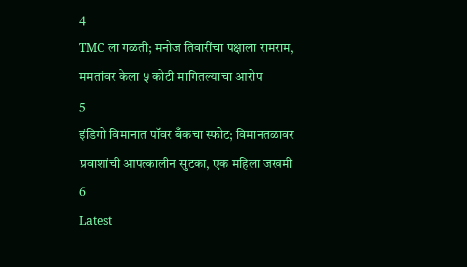4
TMC ला गळती; मनोज तिवारींचा पक्षाला रामराम, ममतांवर केला ५ कोटी मागितल्याचा आरोप
5
इंडिगो विमानात पॉवर बँकचा स्फोट; विमानतळावर प्रवाशांची आपत्कालीन सुटका, एक महिला जखमी
6
Latest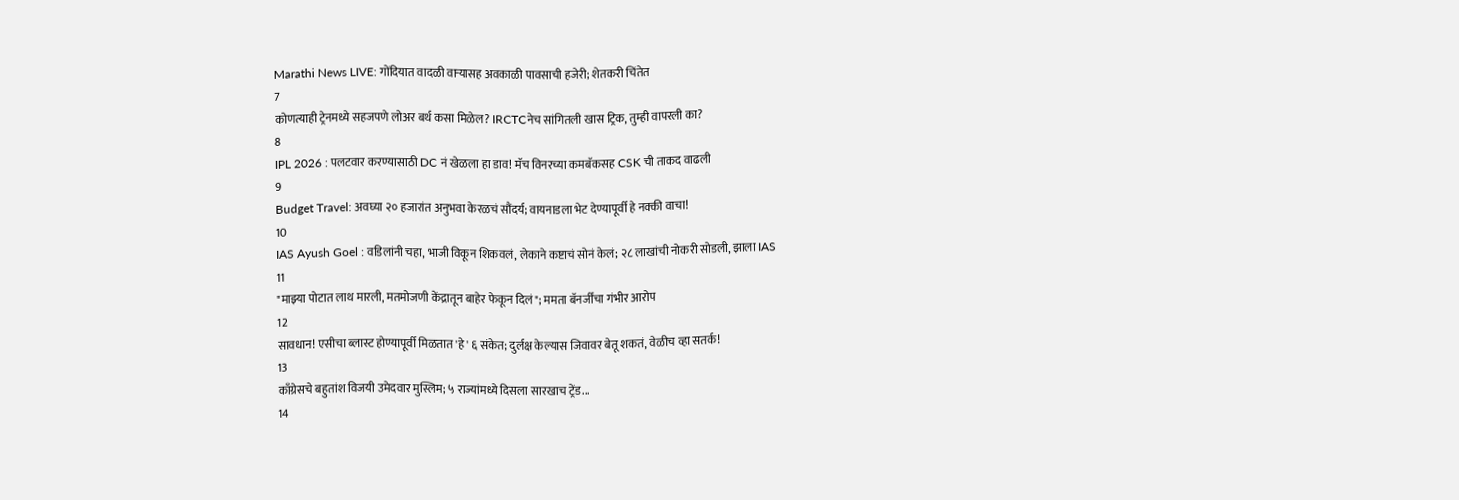Marathi News LIVE: गोंदियात वादळी वाऱ्यासह अवकाळी पावसाची हजेरी; शेतकरी चिंतेत
7
कोणत्याही ट्रेनमध्ये सहजपणे लोअर बर्थ कसा मिळेल? IRCTCनेच सांगितली खास ट्रिक, तुम्ही वापरली का?
8
IPL 2026 : पलटवार करण्यासाठी DC नं खेळला हा डाव! मॅच विनरच्या कमबॅकसह CSK ची ताकद वाढली
9
Budget Travel: अवघ्या २० हजारांत अनुभवा केरळचं सौंदर्य; वायनाडला भेट देण्यापूर्वी हे नक्की वाचा!
10
IAS Ayush Goel : वडिलांनी चहा, भाजी विकून शिकवलं, लेकाने कष्टाचं सोनं केलं; २८ लाखांची नोकरी सोडली, झाला IAS
11
"माझ्या पोटात लाथ मारली, मतमोजणी केंद्रातून बाहेर फेकून दिलं"; ममता बॅनर्जींचा गंभीर आरोप
12
सावधान! एसीचा ब्लास्ट होण्यापूर्वी मिळतात 'हे' ६ संकेत; दुर्लक्ष केल्यास जिवावर बेतू शकतं, वेळीच व्हा सतर्क!
13
काँग्रेसचे बहुतांश विजयी उमेदवार मुस्लिम; ५ राज्यांमध्ये दिसला सारखाच ट्रेंड...
14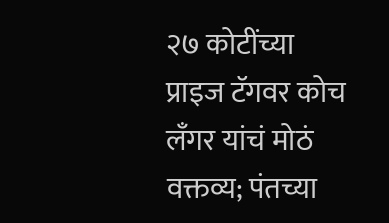२७ कोटींच्या प्राइज टॅगवर कोच लँगर यांचं मोठं वक्तव्य; पंतच्या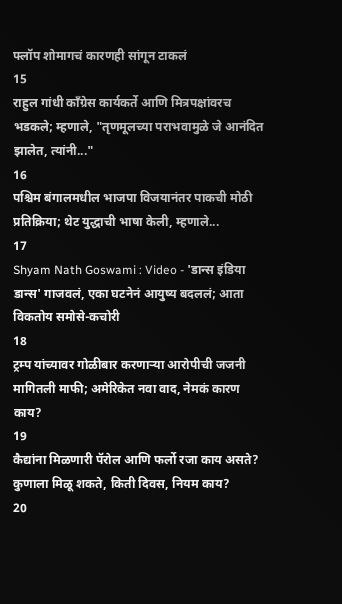फ्लॉप शोमागचं कारणही सांगून टाकलं
15
राहुल गांधी काँग्रेस कार्यकर्ते आणि मित्रपक्षांवरच भडकले; म्हणाले, "तृणमूलच्या पराभवामुळे जे आनंदित झालेत, त्यांनी..."
16
पश्चिम बंगालमधील भाजपा विजयानंतर पाकची मोठी प्रतिक्रिया; थेट युद्धाची भाषा केली, म्हणाले...
17
Shyam Nath Goswami : Video - 'डान्स इंडिया डान्स' गाजवलं, एका घटनेनं आयुष्य बदललं; आता विकतोय समोसे-कचोरी
18
ट्रम्प यांच्यावर गोळीबार करणाऱ्या आरोपीची जजनी मागितली माफी; अमेरिकेत नवा वाद, नेमकं कारण काय?
19
कैद्यांना मिळणारी पॅरोल आणि फर्लो रजा काय असते? कुणाला मिळू शकते, किती दिवस, नियम काय?
20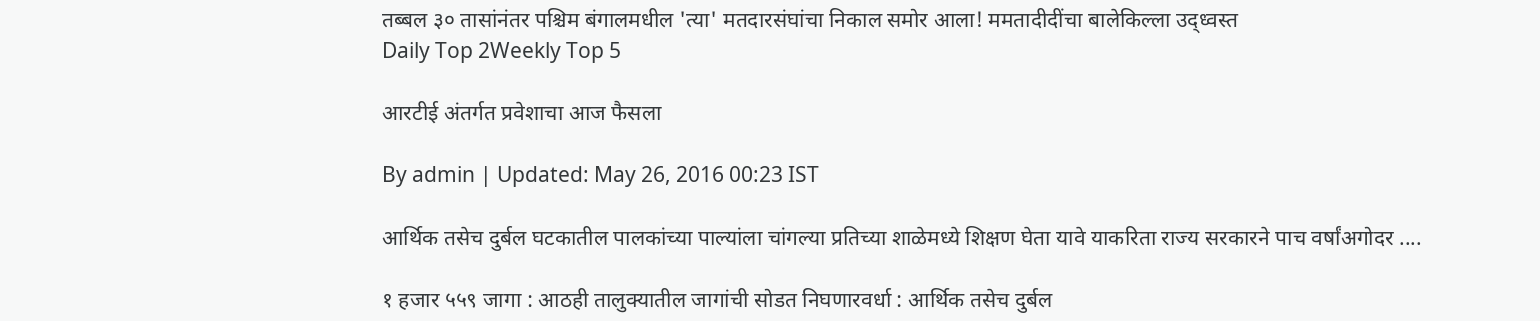तब्बल ३० तासांनंतर पश्चिम बंगालमधील 'त्या' मतदारसंघांचा निकाल समोर आला! ममतादीदींचा बालेकिल्ला उद्ध्वस्त
Daily Top 2Weekly Top 5

आरटीई अंतर्गत प्रवेशाचा आज फैसला

By admin | Updated: May 26, 2016 00:23 IST

आर्थिक तसेच दुर्बल घटकातील पालकांच्या पाल्यांला चांगल्या प्रतिच्या शाळेमध्ये शिक्षण घेता यावे याकरिता राज्य सरकारने पाच वर्षांअगोदर ....

१ हजार ५५९ जागा : आठही तालुक्यातील जागांची सोडत निघणारवर्धा : आर्थिक तसेच दुर्बल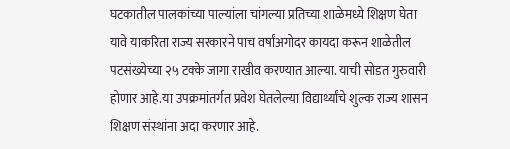घटकातील पालकांच्या पाल्यांला चांगल्या प्रतिच्या शाळेमध्ये शिक्षण घेता यावे याकरिता राज्य सरकारने पाच वर्षांअगोदर कायदा करून शाळेतील पटसंख्येच्या २५ टक्के जागा राखीव करण्यात आल्या. याची सोडत गुरुवारी होणार आहे.या उपक्रमांतर्गत प्रवेश घेतलेल्या विद्यार्थ्यांचे शुल्क राज्य शासन शिक्षण संस्थांना अदा करणार आहे.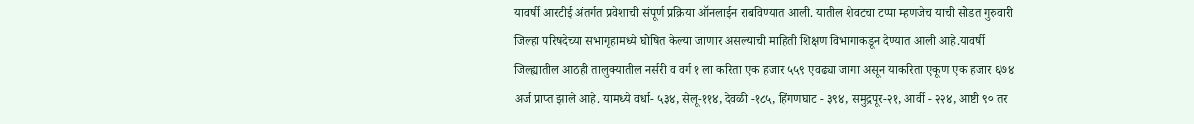यावर्षी आरटीई अंतर्गत प्रवेशाची संपूर्ण प्रक्रिया ऑनलाईन राबविण्यात आली. यातील शेवटचा टप्पा म्हणजेच याची सोडत गुरुवारी जिल्हा परिषदेच्या सभागृहामध्ये घोषित केल्या जाणार असल्याची माहिती शिक्षण विभागाकडून देण्यात आली आहे.यावर्षी जिल्ह्यातील आठही तालुक्यातील नर्सरी व वर्ग १ ला करिता एक हजार ५५९ एवढ्या जागा असून याकरिता एकूण एक हजार ६७४ अर्ज प्राप्त झाले आहे. यामध्ये वर्धा- ५३४, सेलू-११४, देवळी -१८५, हिंगणघाट - ३९४, समुद्रपूर-२१, आर्वी - २२४, आष्टी ९० तर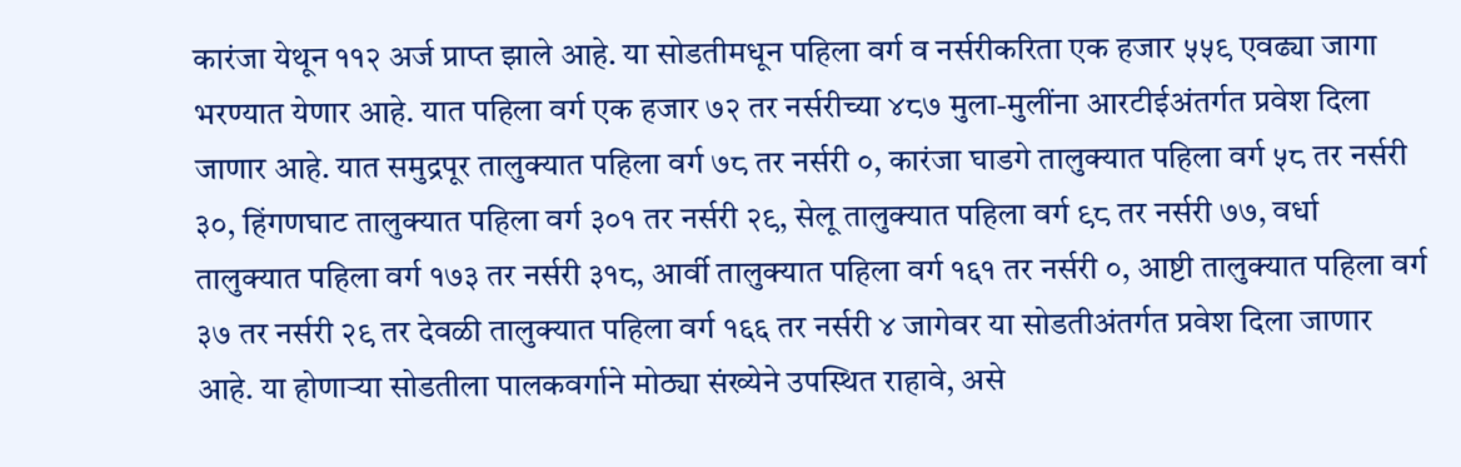कारंजा येथून ११२ अर्ज प्राप्त झाले आहे. या सोडतीमधून पहिला वर्ग व नर्सरीकरिता एक हजार ५५९ एवढ्या जागा भरण्यात येणार आहे. यात पहिला वर्ग एक हजार ७२ तर नर्सरीच्या ४८७ मुला-मुलींना आरटीईअंतर्गत प्रवेश दिला जाणार आहे. यात समुद्रपूर तालुक्यात पहिला वर्ग ७८ तर नर्सरी ०, कारंजा घाडगे तालुक्यात पहिला वर्ग ५८ तर नर्सरी ३०, हिंगणघाट तालुक्यात पहिला वर्ग ३०१ तर नर्सरी २९, सेलू तालुक्यात पहिला वर्ग ९८ तर नर्सरी ७७, वर्धा तालुक्यात पहिला वर्ग १७३ तर नर्सरी ३१८, आर्वी तालुक्यात पहिला वर्ग १६१ तर नर्सरी ०, आष्टी तालुक्यात पहिला वर्ग ३७ तर नर्सरी २९ तर देवळी तालुक्यात पहिला वर्ग १६६ तर नर्सरी ४ जागेवर या सोडतीअंतर्गत प्रवेश दिला जाणार आहे. या होणाऱ्या सोडतीला पालकवर्गाने मोठ्या संख्येने उपस्थित राहावे, असे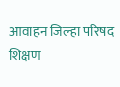आवाहन जिल्हा परिषद शिक्षण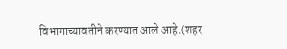विभागाच्यावतीने करण्यात आले आहे.(शहर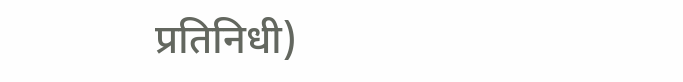प्रतिनिधी)